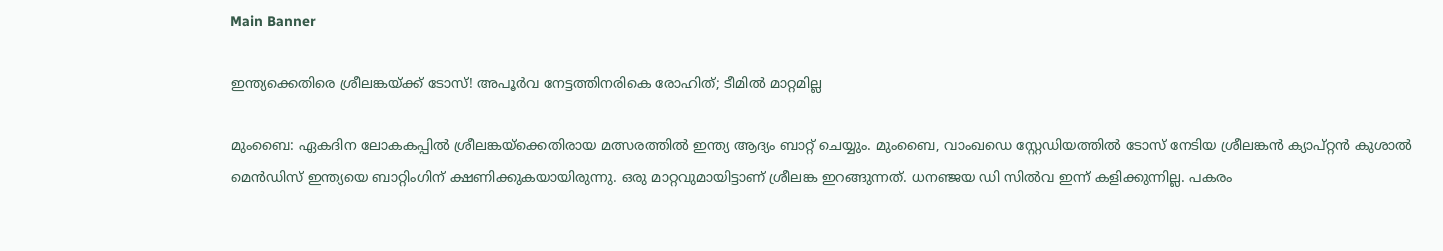Main Banner

ഇന്ത്യക്കെതിരെ ശ്രീലങ്കയ്ക്ക് ടോസ്! അപൂര്‍വ നേട്ടത്തിനരികെ രോഹിത്; ടീമില്‍ മാറ്റമില്ല

മുംബൈ: ഏകദിന ലോകകപ്പില്‍ ശ്രീലങ്കയ്‌ക്കെതിരായ മത്സരത്തില്‍ ഇന്ത്യ ആദ്യം ബാറ്റ് ചെയ്യും. മുംബൈ, വാംഖഡെ സ്റ്റേഡിയത്തില്‍ ടോസ് നേടിയ ശ്രീലങ്കന്‍ ക്യാപ്റ്റന്‍ കുശാല്‍ മെന്‍ഡിസ് ഇന്ത്യയെ ബാറ്റിംഗിന് ക്ഷണിക്കുകയായിരുന്നു. ഒരു മാറ്റവുമായിട്ടാണ് ശ്രീലങ്ക ഇറങ്ങുന്നത്. ധനഞ്ജയ ഡി സില്‍വ ഇന്ന് കളിക്കുന്നില്ല. പകരം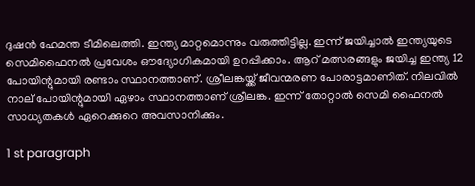ദുഷന്‍ ഹേമന്ത ടീമിലെത്തി. ഇന്ത്യ മാറ്റമൊന്നും വരുത്തിട്ടില്ല. ഇന്ന് ജയിച്ചാല്‍ ഇന്ത്യയുടെ സെമിഫൈനല്‍ പ്രവേശം ഔദ്യോഗികമായി ഉറപ്പിക്കാം. ആറ് മത്സരങ്ങളും ജയിച്ച ഇന്ത്യ 12 പോയിന്റുമായി രണ്ടാം സ്ഥാനത്താണ്. ശ്രീലങ്കയ്ക്ക് ജീവന്മരണ പോരാട്ടമാണിത്. നിലവില്‍ നാല് പോയിന്റുമായി ഏഴാം സ്ഥാനത്താണ് ശ്രീലങ്ക. ഇന്ന് തോറ്റാല്‍ സെമി ഫൈനല്‍ സാധ്യതകള്‍ ഏറെക്കുറെ അവസാനിക്കും.

1 st paragraph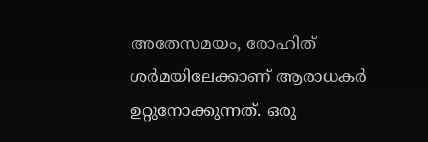അതേസമയം, രോഹിത് ശര്‍മയിലേക്കാണ് ആരാധകര്‍ ഉറ്റുനോക്കുന്നത്. ഒരു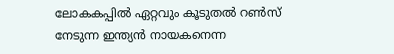ലോകകപ്പില്‍ ഏറ്റവും കൂടുതല്‍ റണ്‍സ് നേടുന്ന ഇന്ത്യന്‍ നായകനെന്ന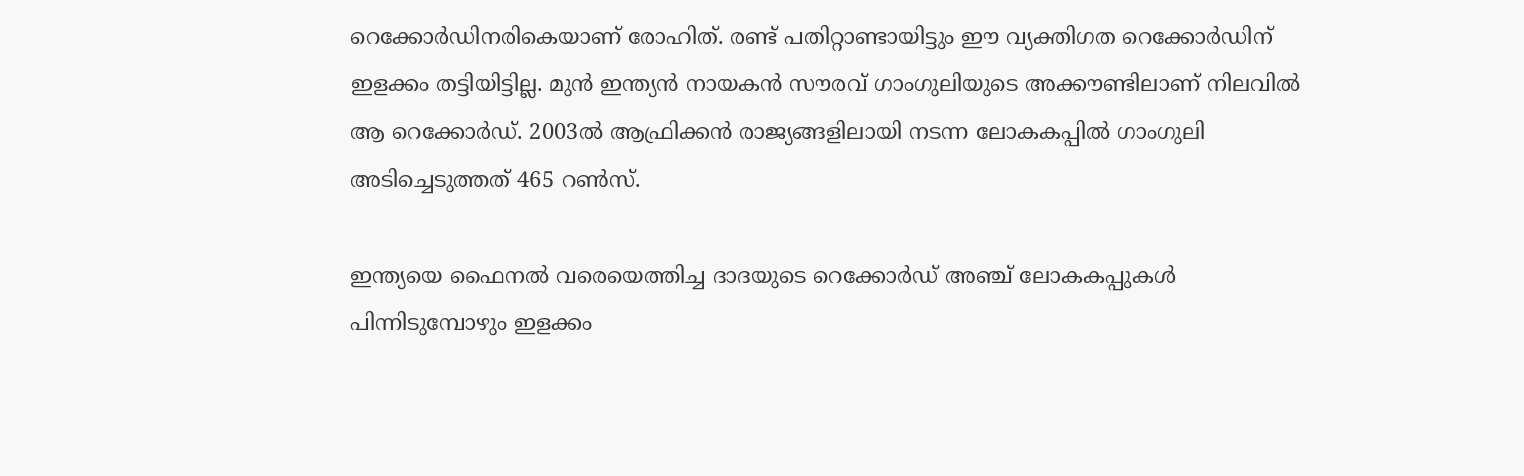റെക്കോര്‍ഡിനരികെയാണ് രോഹിത്. രണ്ട് പതിറ്റാണ്ടായിട്ടും ഈ വ്യക്തിഗത റെക്കോര്‍ഡിന് ഇളക്കം തട്ടിയിട്ടില്ല. മുന്‍ ഇന്ത്യന്‍ നായകന്‍ സൗരവ് ഗാംഗുലിയുടെ അക്കൗണ്ടിലാണ് നിലവില്‍ ആ റെക്കോര്‍ഡ്. 2003ല്‍ ആഫ്രിക്കന്‍ രാജ്യങ്ങളിലായി നടന്ന ലോകകപ്പില്‍ ഗാംഗുലി അടിച്ചെടുത്തത് 465 റണ്‍സ്.

ഇന്ത്യയെ ഫൈനല്‍ വരെയെത്തിച്ച ദാദയുടെ റെക്കോര്‍ഡ് അഞ്ച് ലോകകപ്പുകള്‍ പിന്നിടുമ്പോഴും ഇളക്കം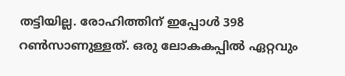തട്ടിയില്ല. രോഹിത്തിന് ഇപ്പോള്‍ 398 റണ്‍സാണുള്ളത്. ഒരു ലോകകപ്പില്‍ ഏറ്റവും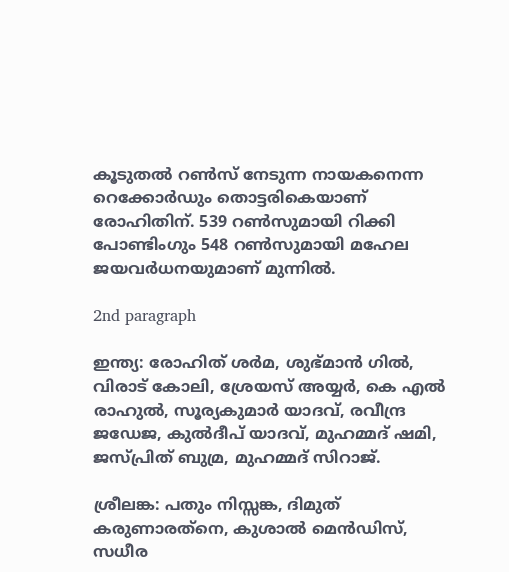കൂടുതല്‍ റണ്‍സ് നേടുന്ന നായകനെന്ന റെക്കോര്‍ഡും തൊട്ടരികെയാണ് രോഹിതിന്. 539 റണ്‍സുമായി റിക്കി പോണ്ടിംഗും 548 റണ്‍സുമായി മഹേല ജയവര്‍ധനയുമാണ് മുന്നില്‍.

2nd paragraph

ഇന്ത്യ: രോഹിത് ശര്‍മ, ശുഭ്മാന്‍ ഗില്‍, വിരാട് കോലി, ശ്രേയസ് അയ്യര്‍, കെ എല്‍ രാഹുല്‍, സൂര്യകുമാര്‍ യാദവ്, രവീന്ദ്ര ജഡേജ, കുല്‍ദീപ് യാദവ്, മുഹമ്മദ് ഷമി, ജസ്പ്രിത് ബുമ്ര, മുഹമ്മദ് സിറാജ്.

ശ്രീലങ്ക: പതും നിസ്സങ്ക, ദിമുത് കരുണാരത്‌നെ, കുശാല്‍ മെന്‍ഡിസ്, സധീര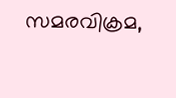സമരവിക്രമ,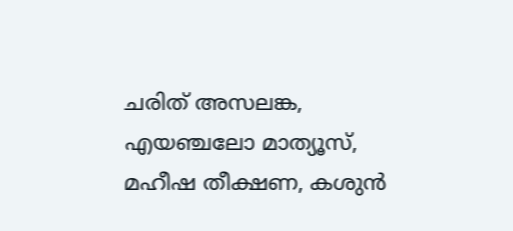ചരിത് അസലങ്ക, എയഞ്ചലോ മാത്യൂസ്, മഹീഷ തീക്ഷണ, കശുന്‍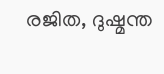രജിത, ദുഷ്മന്ത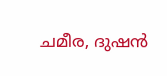ചമീര, ദുഷന്‍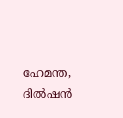ഹേമന്ത, ദില്‍ഷന്‍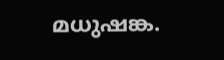മധുഷങ്ക.